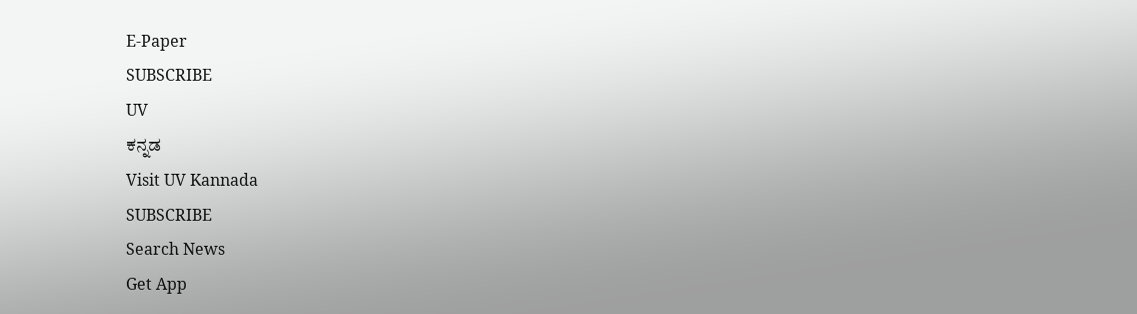E-Paper
SUBSCRIBE
UV
ಕನ್ನಡ
Visit UV Kannada
SUBSCRIBE
Search News
Get App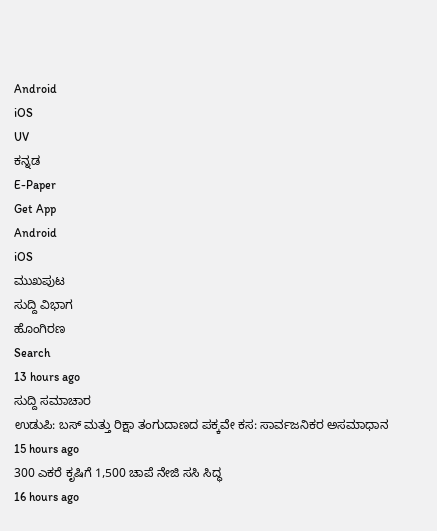Android
iOS
UV
ಕನ್ನಡ
E-Paper
Get App
Android
iOS
ಮುಖಪುಟ
ಸುದ್ದಿ ವಿಭಾಗ
ಹೊಂಗಿರಣ
Search
13 hours ago
ಸುದ್ದಿ ಸಮಾಚಾರ
ಉಡುಪಿ: ಬಸ್ ಮತ್ತು ರಿಕ್ಷಾ ತಂಗುದಾಣದ ಪಕ್ಕವೇ ಕಸ: ಸಾರ್ವಜನಿಕರ ಅಸಮಾಧಾನ
15 hours ago
300 ಎಕರೆ ಕೃಷಿಗೆ 1,500 ಚಾಪೆ ನೇಜಿ ಸಸಿ ಸಿದ್ಧ
16 hours ago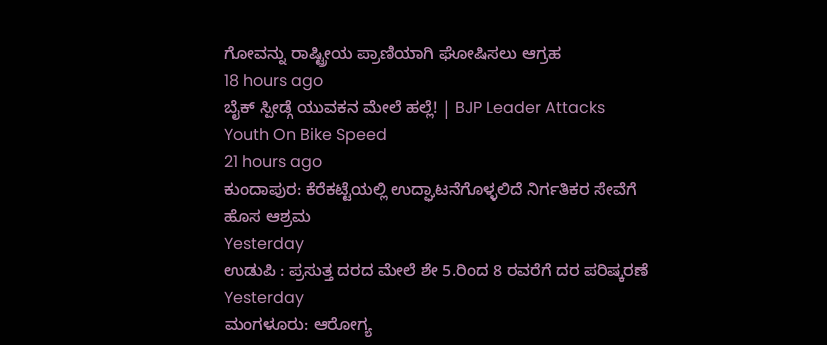ಗೋವನ್ನು ರಾಷ್ಟ್ರೀಯ ಪ್ರಾಣಿಯಾಗಿ ಘೋಷಿಸಲು ಆಗ್ರಹ
18 hours ago
ಬೈಕ್ ಸ್ಪೀಡ್ಗೆ ಯುವಕನ ಮೇಲೆ ಹಲ್ಲೆ! | BJP Leader Attacks Youth On Bike Speed
21 hours ago
ಕುಂದಾಪುರ: ಕೆರೆಕಟ್ಟೆಯಲ್ಲಿ ಉದ್ಘಾಟನೆಗೊಳ್ಳಲಿದೆ ನಿರ್ಗತಿಕರ ಸೇವೆಗೆ ಹೊಸ ಆಶ್ರಮ
Yesterday
ಉಡುಪಿ : ಪ್ರಸುತ್ತ ದರದ ಮೇಲೆ ಶೇ 5.ರಿಂದ 8 ರವರೆಗೆ ದರ ಪರಿಷ್ಕರಣೆ
Yesterday
ಮಂಗಳೂರು: ಆರೋಗ್ಯ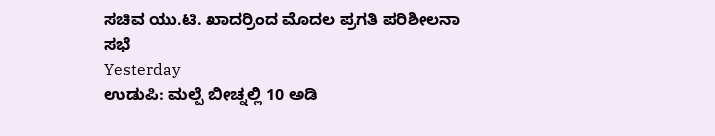ಸಚಿವ ಯು.ಟಿ. ಖಾದರ್ರಿಂದ ಮೊದಲ ಪ್ರಗತಿ ಪರಿಶೀಲನಾ ಸಭೆ
Yesterday
ಉಡುಪಿ: ಮಲ್ಪೆ ಬೀಚ್ನಲ್ಲಿ 10 ಅಡಿ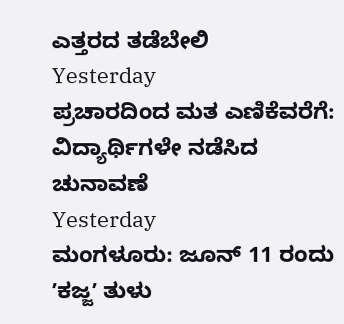ಎತ್ತರದ ತಡೆಬೇಲಿ
Yesterday
ಪ್ರಚಾರದಿಂದ ಮತ ಎಣಿಕೆವರೆಗೆ: ವಿದ್ಯಾರ್ಥಿಗಳೇ ನಡೆಸಿದ ಚುನಾವಣೆ
Yesterday
ಮಂಗಳೂರು: ಜೂನ್ 11 ರಂದು ʼಕಜ್ಜʼ ತುಳು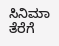ಸಿನಿಮಾ ತೆರೆಗೆ